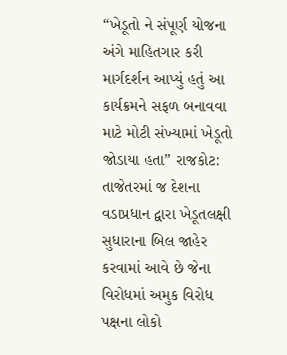“ખેડૂતો ને સંપૂર્ણ યોજના અંગે માહિતગાર કરી માર્ગદર્શન આપ્યું હતું આ કાર્યક્રમને સફળ બનાવવા માટે મોટી સંખ્યામાં ખેડૂતો જોડાયા હતા” રાજકોટ: તાજેતરમાં જ દેશના વડાપ્રધાન દ્વારા ખેડૂતલક્ષી સુધારાના બિલ જાહેર કરવામાં આવે છે જેના વિરોધમાં અમુક વિરોધ પક્ષના લોકો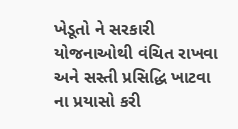ખેડૂતો ને સરકારી યોજનાઓથી વંચિત રાખવા અને સસ્તી પ્રસિદ્ધિ ખાટવા ના પ્રયાસો કરી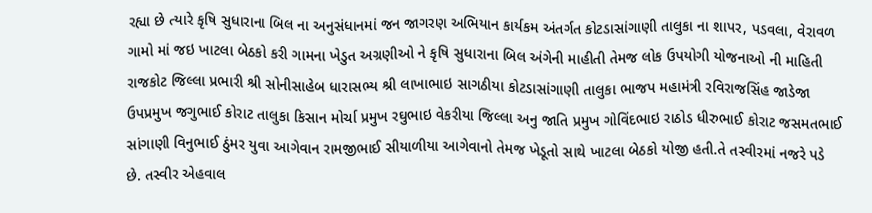રહ્યા છે ત્યારે કૃષિ સુધારાના બિલ ના અનુસંધાનમાં જન જાગરણ અભિયાન કાર્યકમ અંતર્ગત કોટડાસાંગાણી તાલુકા ના શાપર, પડવલા, વેરાવળ ગામો માં જઇ ખાટલા બેઠકો કરી ગામના ખેડુત અગ્રણીઓ ને કૃષિ સુધારાના બિલ અંગેની માહીતી તેમજ લોક ઉપયોગી યોજનાઓ ની માહિતી રાજકોટ જિલ્લા પ્રભારી શ્રી સોનીસાહેબ ધારાસભ્ય શ્રી લાખાભાઇ સાગઠીયા કોટડાસાંગાણી તાલુકા ભાજપ મહામંત્રી રવિરાજસિંહ જાડેજા ઉપપ્રમુખ જગુભાઈ કોરાટ તાલુકા કિસાન મોર્ચા પ્રમુખ રઘુભાઇ વેકરીયા જિલ્લા અનુ જાતિ પ્રમુખ ગોવિંદભાઇ રાઠોડ ધીરુભાઈ કોરાટ જસમતભાઈ સાંગાણી વિનુભાઈ ઠુંમર યુવા આગેવાન રામજીભાઈ સીયાળીયા આગેવાનો તેમજ ખેડૂતો સાથે ખાટલા બેઠકો યોજી હતી.તે તસ્વીરમાં નજરે પડે છે. તસ્વીર એહવાલ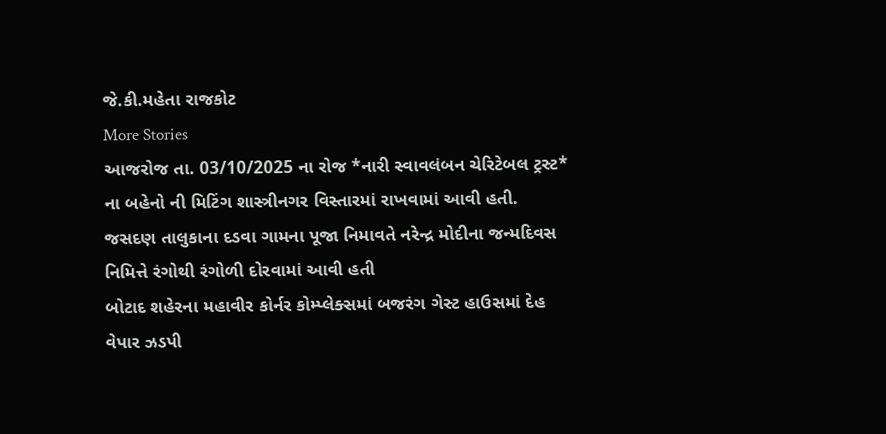જે.કી.મહેતા રાજકોટ
More Stories
આજરોજ તા. 03/10/2025 ના રોજ *નારી સ્વાવલંબન ચેરિટેબલ ટ્રસ્ટ* ના બહેનો ની મિટિંગ શાસ્ત્રીનગર વિસ્તારમાં રાખવામાં આવી હતી.
જસદણ તાલુકાના દડવા ગામના પૂજા નિમાવતે નરેન્દ્ર મોદીના જન્મદિવસ નિમિત્તે રંગોથી રંગોળી દોરવામાં આવી હતી
બોટાદ શહેરના મહાવીર કોર્નર કોમ્પ્લેક્સમાં બજરંગ ગેસ્ટ હાઉસમાં દેહ વેપાર ઝડપી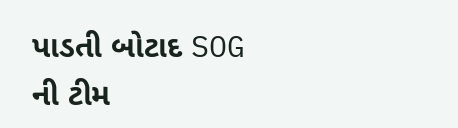પાડતી બોટાદ SOG ની ટીમ